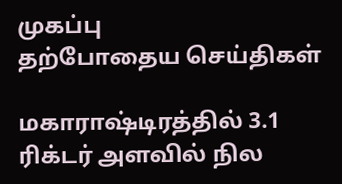முகப்பு
தற்போதைய செய்திகள்

மகாராஷ்டிரத்தில் 3.1 ரிக்டர் அளவில் நில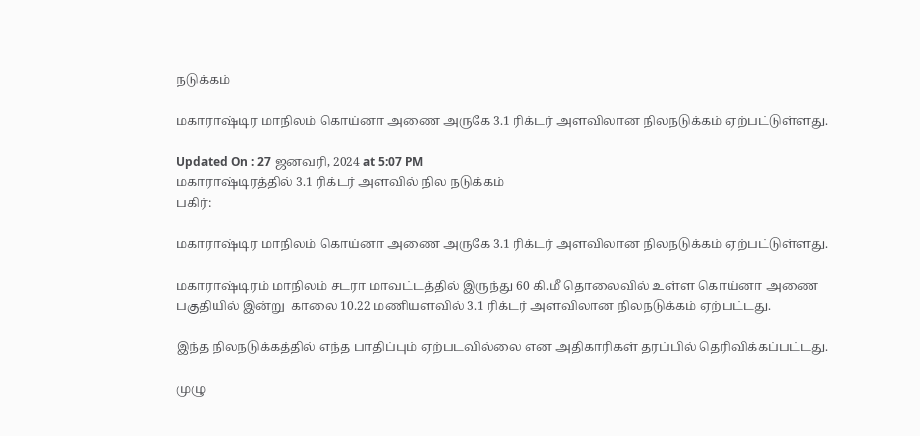நடுக்கம்

மகாராஷ்டிர மாநிலம் கொய்னா அணை அருகே 3.1 ரிக்டர் அளவிலான நிலநடுக்கம் ஏற்பட்டுள்ளது.

Updated On : 27 ஜனவரி, 2024 at 5:07 PM
மகாராஷ்டிரத்தில் 3.1 ரிக்டர் அளவில் நில நடுக்கம்
பகிர்:

மகாராஷ்டிர மாநிலம் கொய்னா அணை அருகே 3.1 ரிக்டர் அளவிலான நிலநடுக்கம் ஏற்பட்டுள்ளது.

மகாராஷ்டிரம் மாநிலம் சடரா மாவட்டத்தில் இருந்து 60 கி.மீ தொலைவில் உள்ள கொய்னா அணை பகுதியில் இன்று  காலை 10.22 மணியளவில் 3.1 ரிக்டர் அளவிலான நிலநடுக்கம் ஏற்பட்டது.

இந்த நிலநடுக்கத்தில் எந்த பாதிப்பும் ஏற்படவில்லை என அதிகாரிகள் தரப்பில் தெரிவிக்கப்பட்டது.

முழு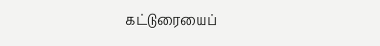கட்டுரையைப்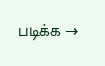படிக்க →